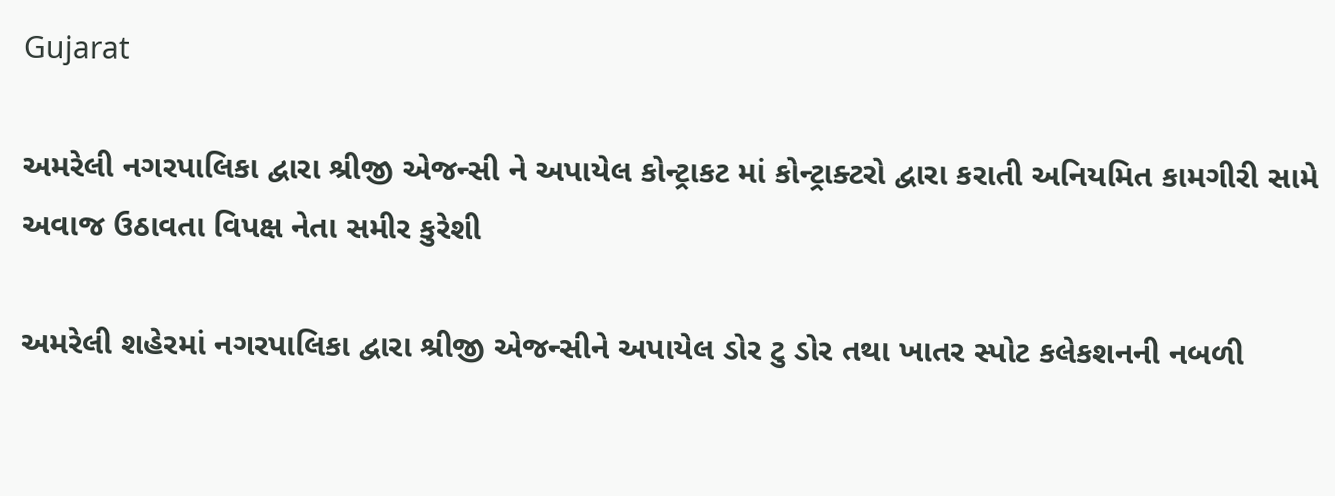Gujarat

અમરેલી નગરપાલિકા દ્વારા શ્રીજી એજન્સી ને અપાયેલ કોન્ટ્રાકટ માં કોન્ટ્રાક્ટરો દ્વારા કરાતી અનિયમિત કામગીરી સામે અવાજ ઉઠાવતા વિપક્ષ નેતા સમીર કુરેશી

અમરેલી શહેરમાં નગરપાલિકા દ્વારા શ્રીજી એજન્સીને અપાયેલ ડોર ટુ ડોર તથા ખાતર સ્પોટ કલેકશનની નબળી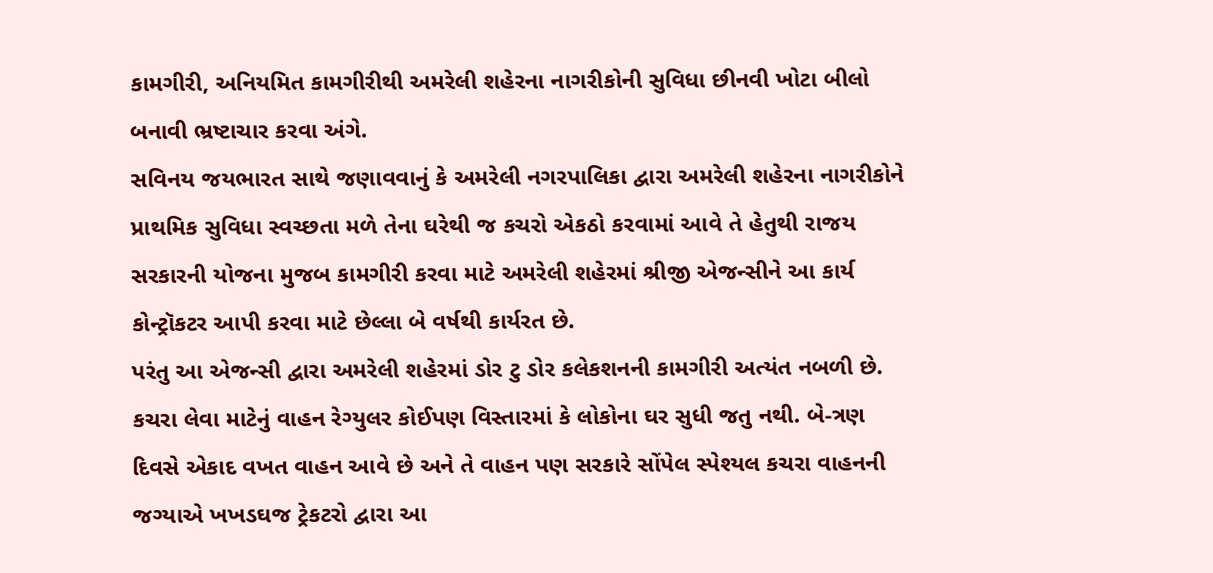કામગીરી, અનિયમિત કામગીરીથી અમરેલી શહેરના નાગરીકોની સુવિધા છીનવી ખોટા બીલો બનાવી ભ્રષ્ટાચાર કરવા અંગે.
સવિનય જયભારત સાથે જણાવવાનું કે અમરેલી નગરપાલિકા દ્વારા અમરેલી શહેરના નાગરીકોને પ્રાથમિક સુવિધા સ્વચ્છતા મળે તેના ઘરેથી જ કચરો એકઠો કરવામાં આવે તે હેતુથી રાજય સરકારની યોજના મુજબ કામગીરી કરવા માટે અમરેલી શહેરમાં શ્રીજી એજન્સીને આ કાર્ય કોન્ટ્રૉકટર આપી કરવા માટે છેલ્લા બે વર્ષથી કાર્યરત છે.
પરંતુ આ એજન્સી દ્વારા અમરેલી શહેરમાં ડોર ટુ ડોર કલેકશનની કામગીરી અત્યંત નબળી છે. કચરા લેવા માટેનું વાહન રેગ્યુલર કોઈપણ વિસ્તારમાં કે લોકોના ઘર સુધી જતુ નથી. બે-ત્રણ દિવસે એકાદ વખત વાહન આવે છે અને તે વાહન પણ સરકારે સોંપેલ સ્પેશ્યલ કચરા વાહનની જગ્યાએ ખખડઘજ ટ્રેકટરો દ્વારા આ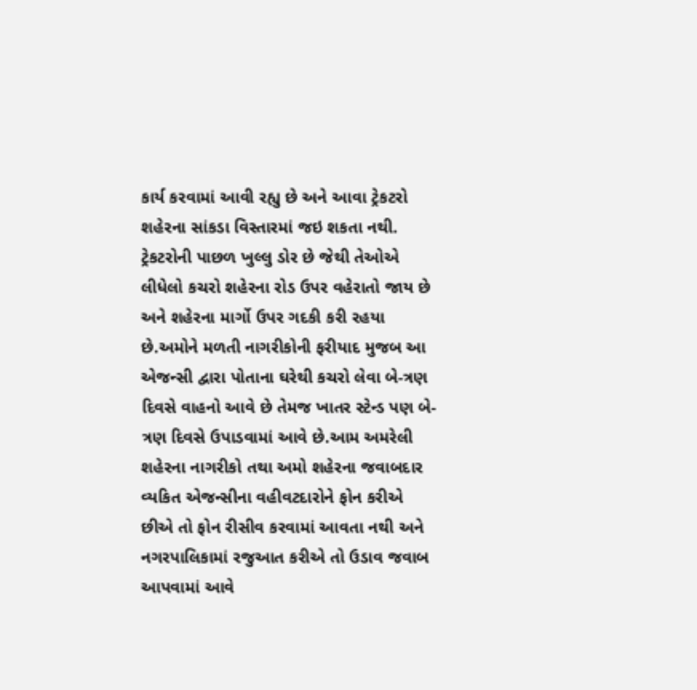કાર્ય કરવામાં આવી રહ્યુ છે અને આવા ટ્રેકટરો શહેરના સાંકડા વિસ્તારમાં જઇ શકતા નથી. ટ્રેકટરોની પાછળ ખુલ્લુ ડોર છે જેથી તેઓએ લીધેલો કચરો શહેરના રોડ ઉપર વહેરાતો જાય છે અને શહેરના માર્ગો ઉપર ગદકી કરી રહયા છે.અમોને મળતી નાગરીકોની ફરીયાદ મુજબ આ એજન્સી દ્વારા પોતાના ઘરેથી કચરો લેવા બે-ત્રણ દિવસે વાહનો આવે છે તેમજ ખાતર સ્ટેન્ડ પણ બે-ત્રણ દિવસે ઉપાડવામાં આવે છે.આમ અમરેલી શહેરના નાગરીકો તથા અમો શહેરના જવાબદાર વ્યકિત એજન્સીના વહીવટદારોને ફોન કરીએ છીએ તો ફોન રીસીવ કરવામાં આવતા નથી અને નગરપાલિકામાં રજુઆત કરીએ તો ઉડાવ જવાબ આપવામાં આવે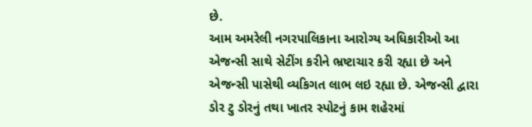છે.
આમ અમરેલી નગરપાલિકાના આરોગ્ય અધિકારીઓ આ એજન્સી સાથે સેટીંગ કરીને ભ્રષ્ટાચાર કરી રહ્યા છે અને એજન્સી પાસેથી વ્યકિગત લાભ લઇ રહ્યા છે. એજન્સી દ્વારા ડોર ટુ ડોરનું તથા ખાતર સ્પોટનું કામ શહેરમાં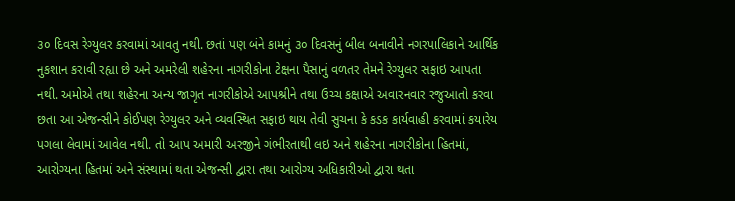૩૦ દિવસ રેગ્યુલર કરવામાં આવતુ નથી. છતાં પણ બંને કામનું ૩૦ દિવસનું બીલ બનાવીને નગરપાલિકાને આર્થિક નુકશાન કરાવી રહ્યા છે અને અમરેલી શહેરના નાગરીકોના ટેક્ષના પૈસાનું વળતર તેમને રેગ્યુલર સફાઇ આપતા નથી. અમોએ તથા શહેરના અન્ય જાગૃત નાગરીકોએ આપશ્રીને તથા ઉચ્ચ કક્ષાએ અવારનવાર રજુઆતો કરવા છતા આ એજન્સીને કોઈપણ રેગ્યુલર અને વ્યવસ્થિત સફાઇ થાય તેવી સુચના કે કડક કાર્યવાહી કરવામાં કયારેય પગલા લેવામાં આવેલ નથી. તો આપ અમારી અરજીને ગંભીરતાથી લઇ અને શહેરના નાગરીકોના હિતમાં, આરોગ્યના હિતમાં અને સંસ્થામાં થતા એજન્સી દ્વારા તથા આરોગ્ય અધિકારીઓ દ્વારા થતા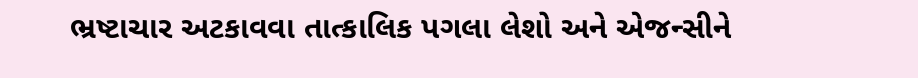ભ્રષ્ટાચાર અટકાવવા તાત્કાલિક પગલા લેશો અને એજન્સીને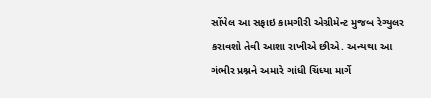સોંપેલ આ સફાઇ કામગીરી એગ્રીમેન્ટ મુજબ રેગ્યુલર કરાવશો તેવી આશા રાખીએ છીએ. અન્યથા આ ગંભીર પ્રશ્નને અમારે ગાંધી ચિંધ્યા માર્ગે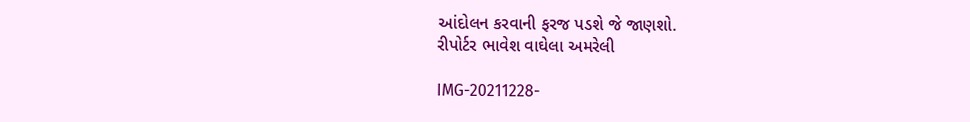આંદોલન કરવાની ફરજ પડશે જે જાણશો.
રીપોર્ટર ભાવેશ વાઘેલા અમરેલી

IMG-20211228-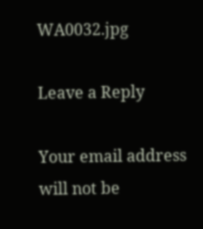WA0032.jpg

Leave a Reply

Your email address will not be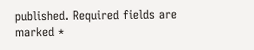published. Required fields are marked *